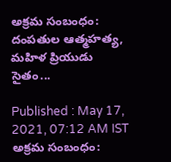అక్రమ సంబంధం: దంపతుల ఆత్మహత్య, మహిళ ప్రియుడు సైతం...

Published : May 17, 2021, 07:12 AM IST
అక్రమ సంబంధం: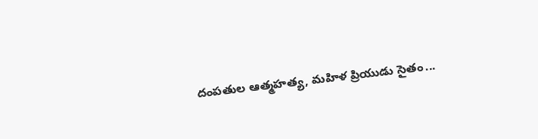దంపతుల ఆత్మహత్య, మహిళ ప్రియుడు సైతం...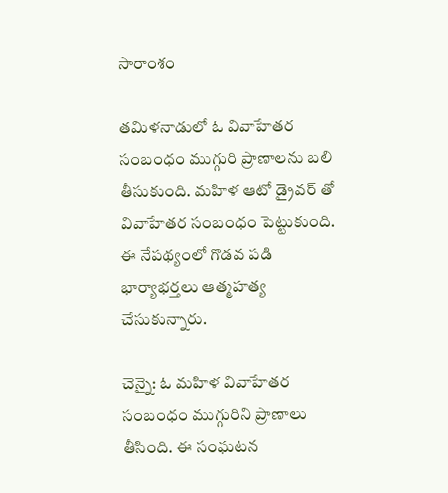సారాంశం

తమిళనాడులో ఓ వివాహేతర సంబంధం ముగ్గురి ప్రాణాలను బలి తీసుకుంది. మహిళ ఆటో డ్రైవర్ తో వివాహేతర సంబంధం పెట్టుకుంది. ఈ నేపథ్యంలో గొడవ పడి భార్యాభర్తలు ఆత్మహత్య చేసుకున్నారు.

చెన్నై: ఓ మహిళ వివాహేతర సంబంధం ముగ్గురిని ప్రాణాలు తీసింది. ఈ సంఘటన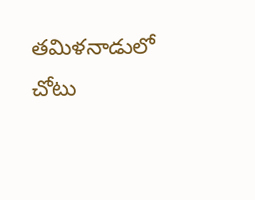తమిళనాడులో చోటు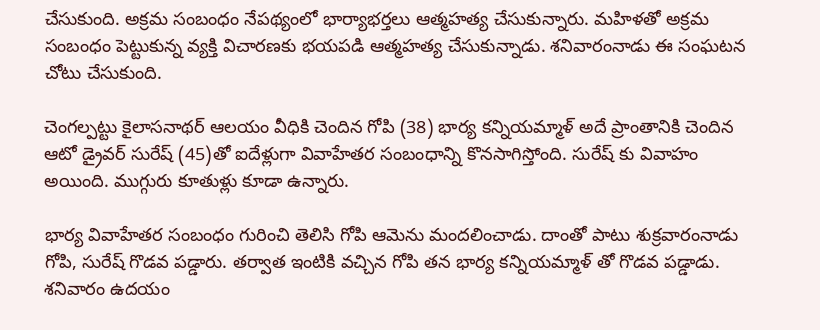చేసుకుంది. అక్రమ సంబంధం నేపథ్యంలో భార్యాభర్తలు ఆత్మహత్య చేసుకున్నారు. మహిళతో అక్రమ సంబంధం పెట్టుకున్న వ్యక్తి విచారణకు భయపడి ఆత్మహత్య చేసుకున్నాడు. శనివారంనాడు ఈ సంఘటన చోటు చేసుకుంది.

చెంగల్పట్టు కైలాసనాథర్ ఆలయం వీధికి చెందిన గోపి (38) భార్య కన్నియమ్మాళ్ అదే ప్రాంతానికి చెందిన ఆటో డ్రైవర్ సురేష్ (45)తో ఐదేళ్లుగా వివాహేతర సంబంధాన్ని కొనసాగిస్తోంది. సురేష్ కు వివాహం అయింది. ముగ్గురు కూతుళ్లు కూడా ఉన్నారు.

భార్య వివాహేతర సంబంధం గురించి తెలిసి గోపి ఆమెను మందలించాడు. దాంతో పాటు శుక్రవారంనాడు గోపి, సురేష్ గొడవ పడ్డారు. తర్వాత ఇంటికి వచ్చిన గోపి తన భార్య కన్నియమ్మాళ్ తో గొడవ పడ్డాడు. శనివారం ఉదయం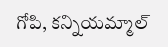గోపి, కన్నియమ్మాల్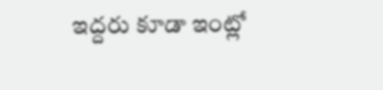ఇద్దరు కూడా ఇంట్లో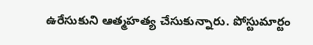ఉరేసుకుని ఆత్మహత్య చేసుకున్నారు. పోస్టుమార్టం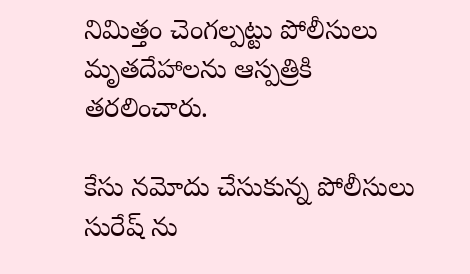నిమిత్తం చెంగల్పట్టు పోలీసులు మృతదేహాలను ఆస్పత్రికి తరలించారు.

కేసు నమోదు చేసుకున్న పోలీసులు సురేష్ ను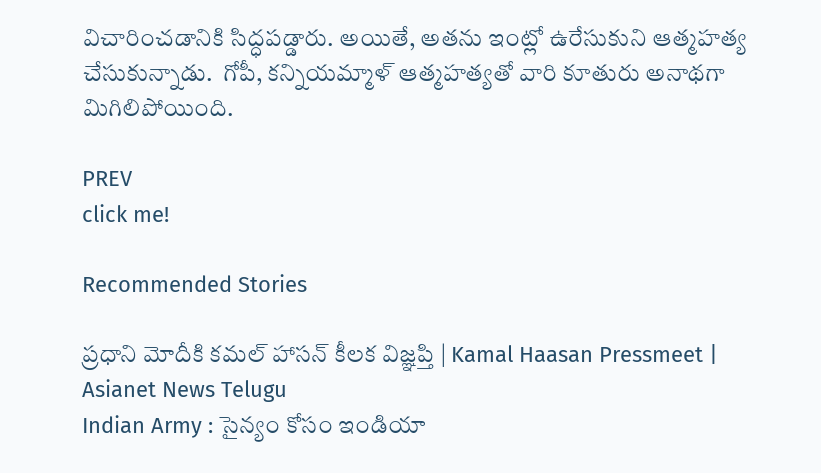విచారించడానికి సిద్ధపడ్డారు. అయితే, అతను ఇంట్లో ఉరేసుకుని ఆత్మహత్య చేసుకున్నాడు.  గోపీ, కన్నియమ్మాళ్ ఆత్మహత్యతో వారి కూతురు అనాథగా మిగిలిపోయింది.

PREV
click me!

Recommended Stories

ప్రధాని మోదీకి కమల్ హాసన్ కీలక విజ్ఞప్తి | Kamal Haasan Pressmeet | Asianet News Telugu
Indian Army : సైన్యం కోసం ఇండియా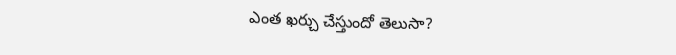ఎంత ఖర్చు చేస్తుందో తెలుసా?